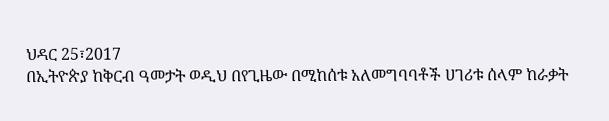ህዳር 25፣2017
በኢትዮጵያ ከቅርብ ዓመታት ወዲህ በየጊዜው በሚከሰቱ አለመግባባቶች ሀገሪቱ ሰላም ከራቃት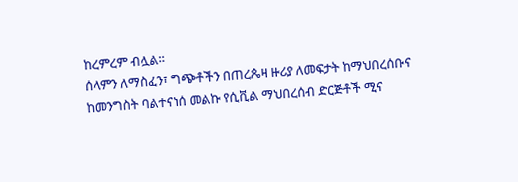ከረምረም ብሏል።
ሰላምን ለማስፈን፣ ግጭቶችን በጠረጴዛ ዙሪያ ለመፍታት ከማህበረሰቡና ከመንግስት ባልተናነሰ መልኩ የሲቪል ማህበረሰብ ድርጅቶች ሚና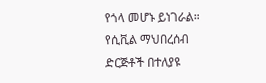የጎላ መሆኑ ይነገራል።
የሲቪል ማህበረሰብ ድርጅቶች በተለያዩ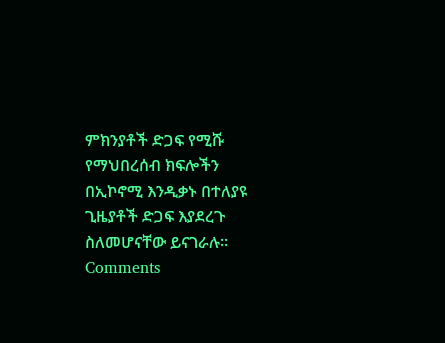ምክንያቶች ድጋፍ የሚሹ የማህበረሰብ ክፍሎችን በኢኮኖሚ እንዲቃኑ በተለያዩ ጊዜያቶች ድጋፍ እያደረጉ ስለመሆናቸው ይናገራሉ።
Comments